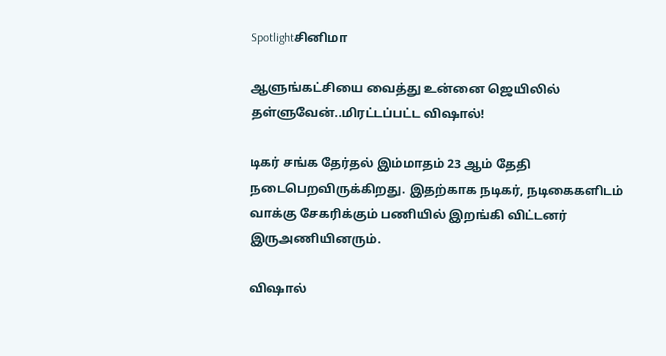Spotlightசினிமா

ஆளுங்கட்சியை வைத்து உன்னை ஜெயிலில் தள்ளுவேன்..மிரட்டப்பட்ட விஷால்!

டிகர் சங்க தேர்தல் இம்மாதம் 23 ஆம் தேதி நடைபெறவிருக்கிறது. இதற்காக நடிகர், நடிகைகளிடம் வாக்கு சேகரிக்கும் பணியில் இறங்கி விட்டனர் இருஅணியினரும்.

விஷால்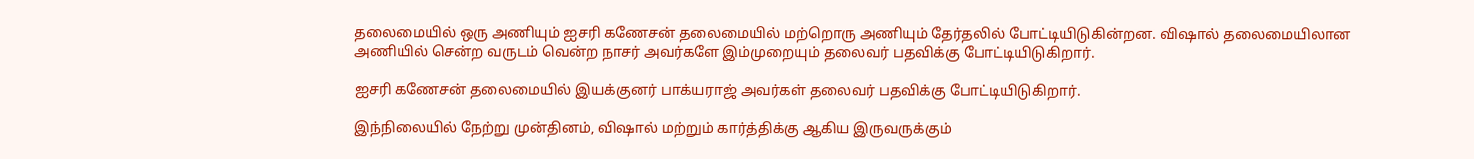தலைமையில் ஒரு அணியும் ஐசரி கணேசன் தலைமையில் மற்றொரு அணியும் தேர்தலில் போட்டியிடுகின்றன. விஷால் தலைமையிலான அணியில் சென்ற வருடம் வென்ற நாசர் அவர்களே இம்முறையும் தலைவர் பதவிக்கு போட்டியிடுகிறார்.

ஐசரி கணேசன் தலைமையில் இயக்குனர் பாக்யராஜ் அவர்கள் தலைவர் பதவிக்கு போட்டியிடுகிறார்.

இந்நிலையில் நேற்று முன்தினம், விஷால் மற்றும் கார்த்திக்கு ஆகிய இருவருக்கும்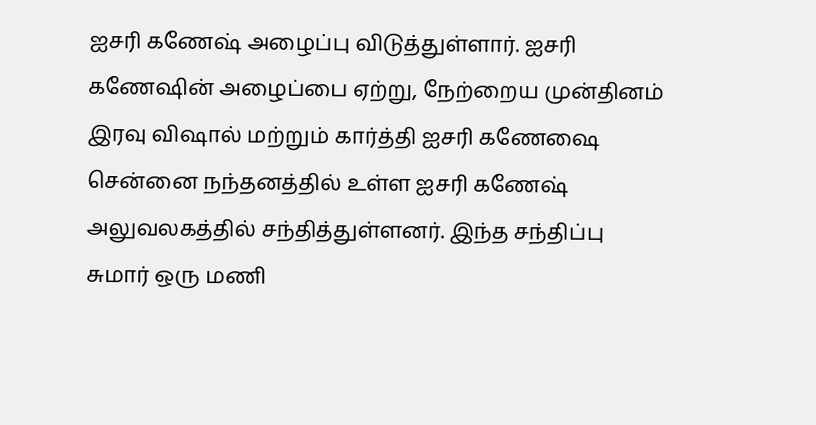ஐசரி கணேஷ் அழைப்பு விடுத்துள்ளார். ஐசரி கணேஷின் அழைப்பை ஏற்று, நேற்றைய முன்தினம் இரவு விஷால் மற்றும் கார்த்தி ஐசரி கணேஷை சென்னை நந்தனத்தில் உள்ள ஐசரி கணேஷ் அலுவலகத்தில் சந்தித்துள்ளனர். இந்த சந்திப்பு சுமார் ஒரு மணி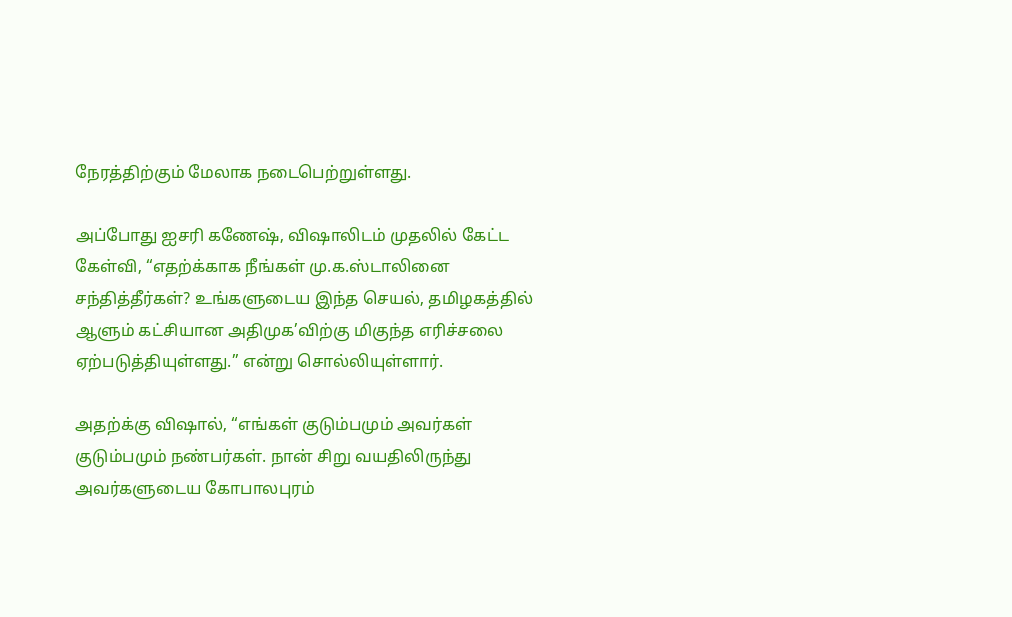நேரத்திற்கும் மேலாக நடைபெற்றுள்ளது.

அப்போது ஐசரி கணேஷ், விஷாலிடம் முதலில் கேட்ட கேள்வி, “எதற்க்காக நீங்கள் மு.க.ஸ்டாலினை சந்தித்தீர்கள்? உங்களுடைய இந்த செயல், தமிழகத்தில் ஆளும் கட்சியான அதிமுக’விற்கு மிகுந்த எரிச்சலை ஏற்படுத்தியுள்ளது.” என்று சொல்லியுள்ளார்.

அதற்க்கு விஷால், “எங்கள் குடும்பமும் அவர்கள் குடும்பமும் நண்பர்கள். நான் சிறு வயதிலிருந்து அவர்களுடைய கோபாலபுரம்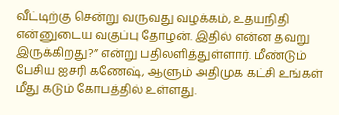வீட்டிற்கு சென்று வருவது வழக்கம், உதயநிதி என்னுடைய வகுப்பு தோழன். இதில் என்ன தவறு இருக்கிறது?” என்று பதிலளித்துள்ளார். மீண்டும் பேசிய ஐசரி கணேஷ், ஆளும் அதிமுக கட்சி உங்கள் மீது கடும் கோபத்தில் உள்ளது.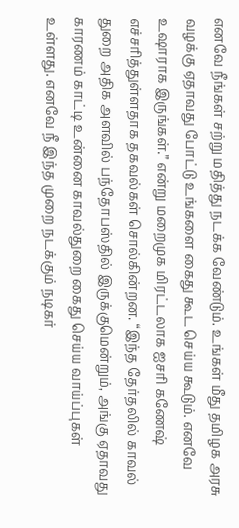எனவே நீங்கள் சற்று மதித்து நடக்க வேண்டும். உங்கள் மீது தமிழக அரசு வழக்கு ஏதாவது போட்டு உங்களை கைது கூட செய்ய கூடும். எனவே உஷாராக இருங்கள்.” என்று மறைமுக மிரட்டலாக ஐசரி கணேஷ் எச்சரித்துள்ளதாக தகவல்கள் சொல்கின்றன. “இந்த தேர்தலில் காவல் துறை அதிக அளவில் பந்தோபஸ்தில் இருக்குமென்றும், அங்கு ஏதாவது காரணம் காட்டி உன்னை காவல்துறை கைது செய்ய வாய்ப்புகள் உள்ளது. எனவே நீ இந்த முறை நடக்கும் நடிகர்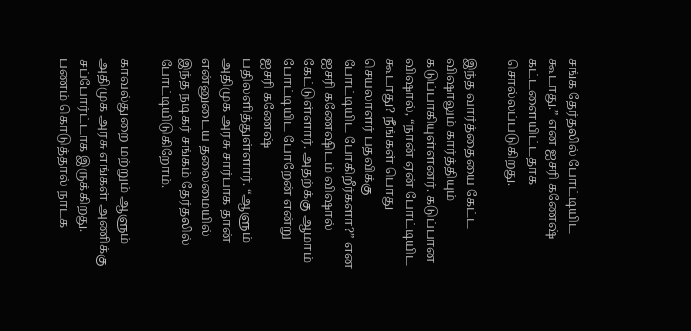சங்க தேர்தலில் போட்டியிட கூடாது.” என ஐசரி கணேஷ் கட்டளையிட்டதாக சொல்லப்படுகிறது.

இந்த வார்த்தையை கேட்ட விஷாலும் கார்த்தியும் கடுப்பாகியுள்ளனர். கடுப்பான விஷால், “நான் ஏன் போட்டியிட கூடாது? நீங்கள் பொது செயலாளர் பதவிக்கு போட்டியிட போகிறீர்களா?” என ஐசரி கணேஷிடம் விஷால் கேட்டுள்ளார். அதற்க்கு ஆமாம் போட்டியிட போறேன் என்று ஐசரி கணேஷ் பதிலளித்துள்ளார். “ஆளும் அதிமுக அரசு சார்பாக தான் என்னுடைய தலைமையில் இந்த நடிகர் சங்கம் தேர்தலில் போட்டியிடுகிறோம்.

காவல்துறை மற்றும் ஆளும் அதிமுக அரசு எங்கள் அணிக்கு சப்போர்ட்டாக இருக்கிறது. பணம் கொடுத்தால் நாடக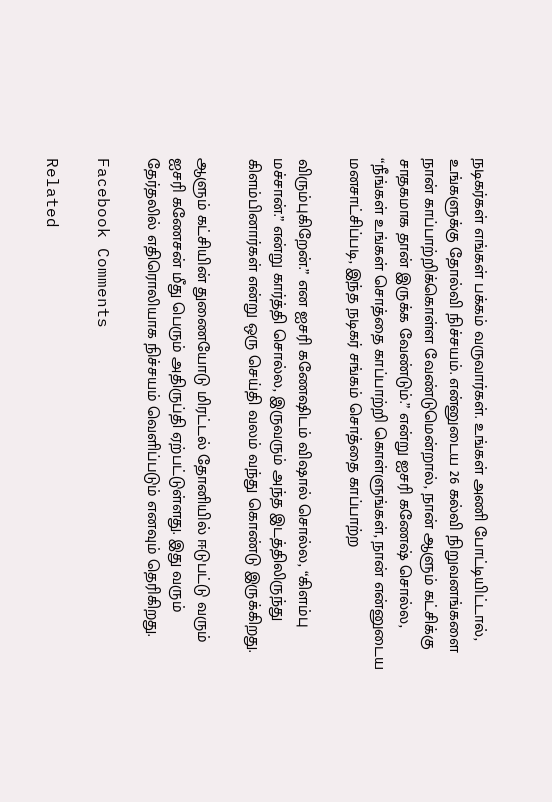நடிகர்கள் எங்கள் பக்கம் வருவார்கள். உங்கள் அணி போட்டியிட்டால், உங்களுக்கு தோல்வி நிச்சயம். என்னுடைய 26 கல்வி நிறுவனங்களை நான் காப்பாற்றிக்கொள்ள வேண்டுமென்றால், நான் ஆளும் கட்சிக்கு சாதகமாக தான் இருக்க வேண்டும்.” என்று ஐசரி கணேஷ் சொல்ல, “நீங்கள் உங்கள் சொத்தை காப்பாற்றி கொள்ளுங்கள், நான் என்னுடைய மனசாட்சிப்படி, இந்த நடிகர் சங்கம் சொத்தை காப்பாற்ற

விரும்புகிறேன்.” என ஐசரி கணேஷிடம் விஷால் சொல்ல, “கிளம்பு மச்சான்.” என்று கார்த்தி சொல்ல, இருவரும் அந்த இடத்திலிருந்து கிளம்பினார்கள் என்று ஒரு செய்தி வலம் வந்து கொண்டு இருக்கிறது.

ஆளும் கட்சியின் துணையோடு மிரட்டல் தோனியில் ஈடுபட்டு வரும் ஐசரி கணேசன் மீது பெரும் அதிருப்தி ஏற்பட்டுள்ளது. இது வரும் தேர்தலில் எதிரொலியாக நிச்சயம் வெளிப்படும் எனவும் தெரிகிறது.

Facebook Comments

Related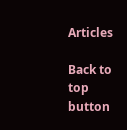Articles

Back to top button